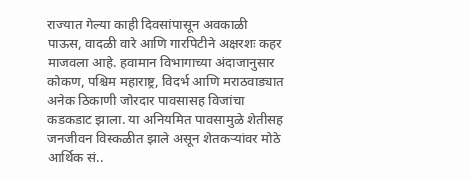राज्यात गेल्या काही दिवसांपासून अवकाळी पाऊस, वादळी वारे आणि गारपिटीने अक्षरशः कहर माजवला आहे. हवामान विभागाच्या अंदाजानुसार कोकण, पश्चिम महाराष्ट्र, विदर्भ आणि मराठवाड्यात अनेक ठिकाणी जोरदार पावसासह विजांचा कडकडाट झाला. या अनियमित पावसामुळे शेतीसह जनजीवन विस्कळीत झाले असून शेतकऱ्यांवर मोठे आर्थिक सं..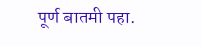पूर्ण बातमी पहा.